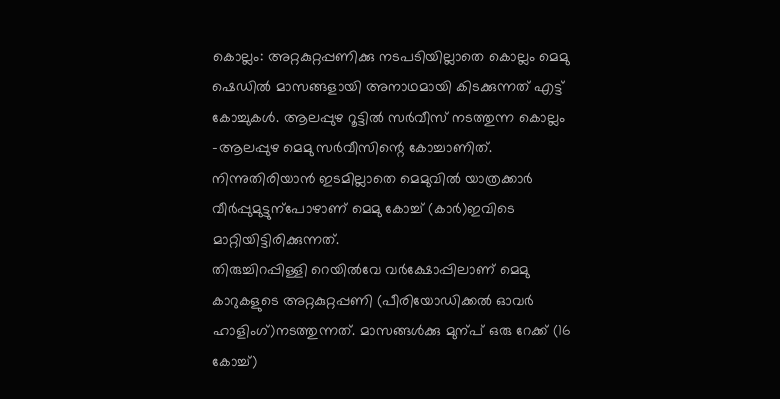കൊല്ലം: അറ്റകുറ്റപ്പണിക്കു നടപടിയില്ലാതെ കൊല്ലം മെമു ഷെഡിൽ മാസങ്ങളായി അനാഥമായി കിടക്കുന്നത് എട്ട് കോച്ചുകൾ. ആലപ്പുഴ റൂട്ടിൽ സർവീസ് നടത്തുന്ന കൊല്ലം –ആലപ്പുഴ മെമു സർവീസിന്റെ കോച്ചാണിത്.
നിന്നുതിരിയാൻ ഇടമില്ലാതെ മെമുവിൽ യാത്രക്കാർ വീർപ്പുമുട്ടുന്പോഴാണ് മെമു കോച്ച് (കാർ)ഇവിടെ മാറ്റിയിട്ടിരിക്കുന്നത്.
തിരുച്ചിറപ്പിള്ളി റെയിൽവേ വർക്ഷോപ്പിലാണ് മെമു കാറുകളുടെ അറ്റകുറ്റപ്പണി (പീരിയോഡിക്കൽ ഓവർ ഹാളിംഗ്)നടത്തുന്നത്. മാസങ്ങൾക്കു മുന്പ് ഒരു റേക്ക് (16 കോച്ച്)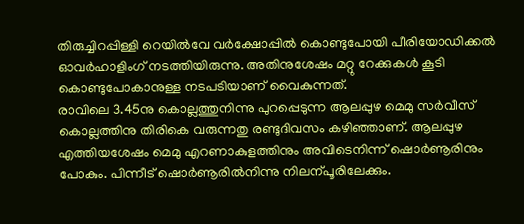തിരുച്ചിറപ്പിള്ളി റെയിൽവേ വർക്ഷോപ്പിൽ കൊണ്ടുപോയി പീരിയോഡിക്കൽ ഓവർഹാളിംഗ് നടത്തിയിരുന്നു. അതിനുശേഷം മറ്റു റേക്കുകൾ കൂടി കൊണ്ടുപോകാനുള്ള നടപടിയാണ് വൈകുന്നത്.
രാവിലെ 3.45നു കൊല്ലത്തുനിന്നു പുറപ്പെടുന്ന ആലപ്പുഴ മെമു സർവീസ് കൊല്ലത്തിനു തിരികെ വരുന്നതു രണ്ടുദിവസം കഴിഞ്ഞാണ്. ആലപ്പുഴ എത്തിയശേഷം മെമു എറണാകുളത്തിനും അവിടെനിന്ന് ഷൊർണൂരിനും പോകും. പിന്നീട് ഷൊർണൂരിൽനിന്നു നിലന്പൂരിലേക്കും.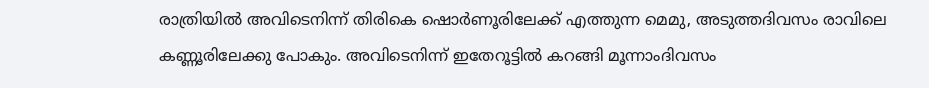രാത്രിയിൽ അവിടെനിന്ന് തിരികെ ഷൊർണൂരിലേക്ക് എത്തുന്ന മെമു, അടുത്തദിവസം രാവിലെ കണ്ണൂരിലേക്കു പോകും. അവിടെനിന്ന് ഇതേറൂട്ടിൽ കറങ്ങി മൂന്നാംദിവസം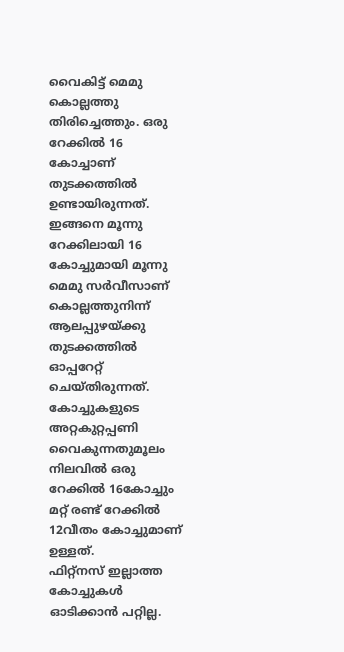വൈകിട്ട് മെമു കൊല്ലത്തു തിരിച്ചെത്തും. ഒരു റേക്കിൽ 16 കോച്ചാണ് തുടക്കത്തിൽ ഉണ്ടായിരുന്നത്. ഇങ്ങനെ മൂന്നു റേക്കിലായി 16 കോച്ചുമായി മൂന്നു മെമു സർവീസാണ് കൊല്ലത്തുനിന്ന് ആലപ്പുഴയ്ക്കു തുടക്കത്തിൽ ഓപ്പറേറ്റ് ചെയ്തിരുന്നത്.
കോച്ചുകളുടെ അറ്റകുറ്റപ്പണി വൈകുന്നതുമൂലം നിലവിൽ ഒരു റേക്കിൽ 16കോച്ചും മറ്റ് രണ്ട് റേക്കിൽ 12വീതം കോച്ചുമാണ് ഉള്ളത്.
ഫിറ്റ്നസ് ഇല്ലാത്ത കോച്ചുകൾ ഓടിക്കാൻ പറ്റില്ല.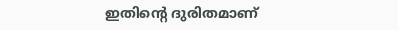ഇതിന്റെ ദുരിതമാണ്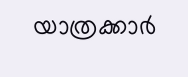യാത്രക്കാർ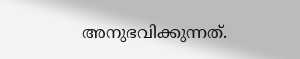അനുഭവിക്കുന്നത്.